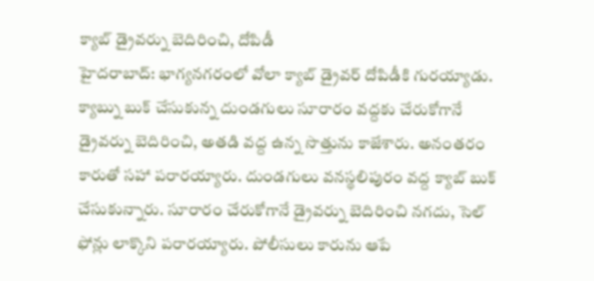క్యాబ్ డ్రైవర్ను బెదిరించి, దోపిడీ
హైదరాబాద్: భాగ్యనగరంలో వోలా క్యాబ్ డ్రైవర్ దోపిడీకి గురయ్యాడు. క్యాబ్ను బుక్ చేసుకున్న దుండగులు సూరారం వద్దకు చేరుకోగానే డ్రైవర్ను బెదిరించి, అతడి వద్ద ఉన్న సొత్తును కాజేశారు. అనంతరం కారుతో సహా పరారయ్యారు. దుండగులు వనస్థలిపురం వద్ద క్యాబ్ బుక్ చేసుకున్నారు. సూరారం చేరుకోగానే డ్రైవర్ను బెదిరించి నగదు, సెల్ ఫోన్లు లాక్కొని పరారయ్యారు. పోలీసులు కారును ఆపే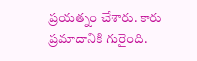ప్రయత్నం చేశారు. కారు ప్రమాదానికి గురైంది.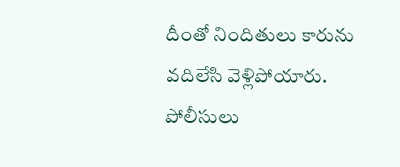దీంతో నిందితులు కారును వదిలేసి వెళ్లిపోయారు. పోలీసులు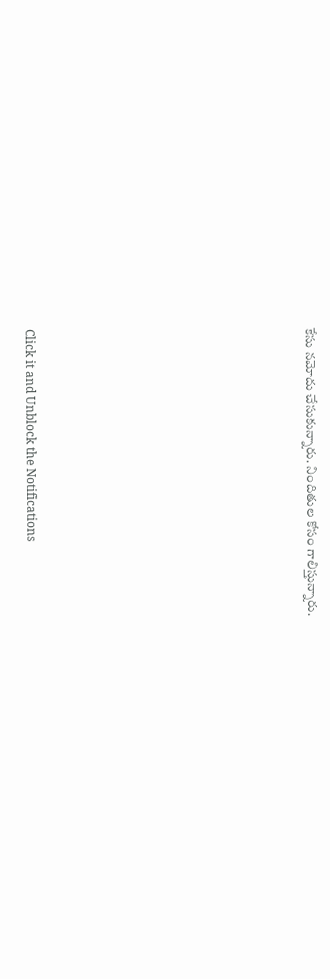కేసు నమోదు చేసుకున్నారు. నిందితుల కోసం గాలిస్తున్నారు.












Click it and Unblock the Notifications